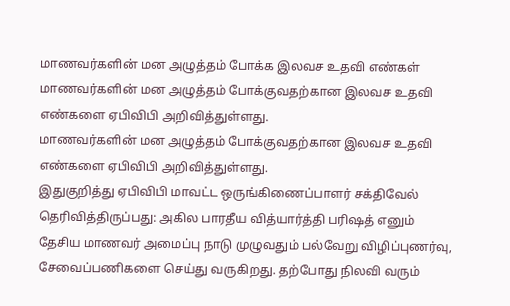மாணவர்களின் மன அழுத்தம் போக்க இலவச உதவி எண்கள்
மாணவர்களின் மன அழுத்தம் போக்குவதற்கான இலவச உதவி எண்களை ஏபிவிபி அறிவித்துள்ளது.
மாணவர்களின் மன அழுத்தம் போக்குவதற்கான இலவச உதவி எண்களை ஏபிவிபி அறிவித்துள்ளது.
இதுகுறித்து ஏபிவிபி மாவட்ட ஒருங்கிணைப்பாளர் சக்திவேல் தெரிவித்திருப்பது: அகில பாரதீய வித்யார்த்தி பரிஷத் எனும் தேசிய மாணவர் அமைப்பு நாடு முழுவதும் பல்வேறு விழிப்புணர்வு, சேவைப்பணிகளை செய்து வருகிறது. தற்போது நிலவி வரும்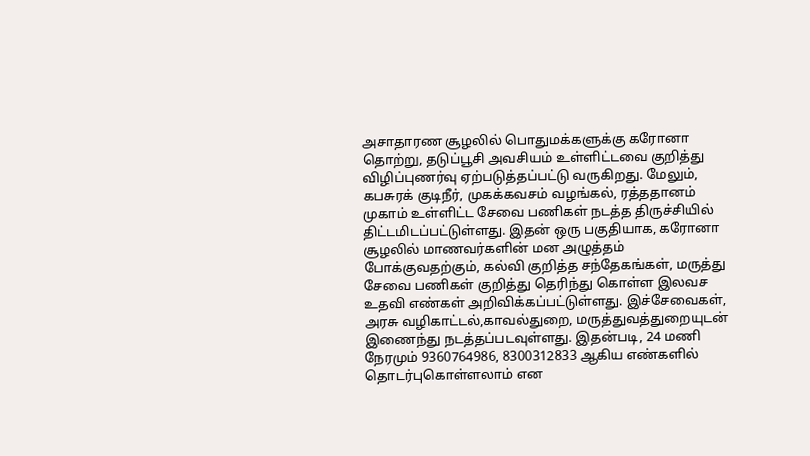அசாதாரண சூழலில் பொதுமக்களுக்கு கரோனா தொற்று, தடுப்பூசி அவசியம் உள்ளிட்டவை குறித்து விழிப்புணர்வு ஏற்படுத்தப்பட்டு வருகிறது. மேலும், கபசுரக் குடிநீர், முகக்கவசம் வழங்கல், ரத்ததானம் முகாம் உள்ளிட்ட சேவை பணிகள் நடத்த திருச்சியில் திட்டமிடப்பட்டுள்ளது. இதன் ஒரு பகுதியாக, கரோனா சூழலில் மாணவர்களின் மன அழுத்தம் போக்குவதற்கும், கல்வி குறித்த சந்தேகங்கள், மருத்து சேவை பணிகள் குறித்து தெரிந்து கொள்ள இலவச உதவி எண்கள் அறிவிக்கப்பட்டுள்ளது. இச்சேவைகள், அரசு வழிகாட்டல்,காவல்துறை, மருத்துவத்துறையுடன் இணைந்து நடத்தப்படவுள்ளது. இதன்படி, 24 மணி நேரமும் 9360764986, 8300312833 ஆகிய எண்களில் தொடர்புகொள்ளலாம் என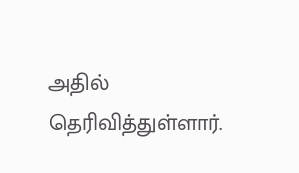அதில் தெரிவித்துள்ளார்.